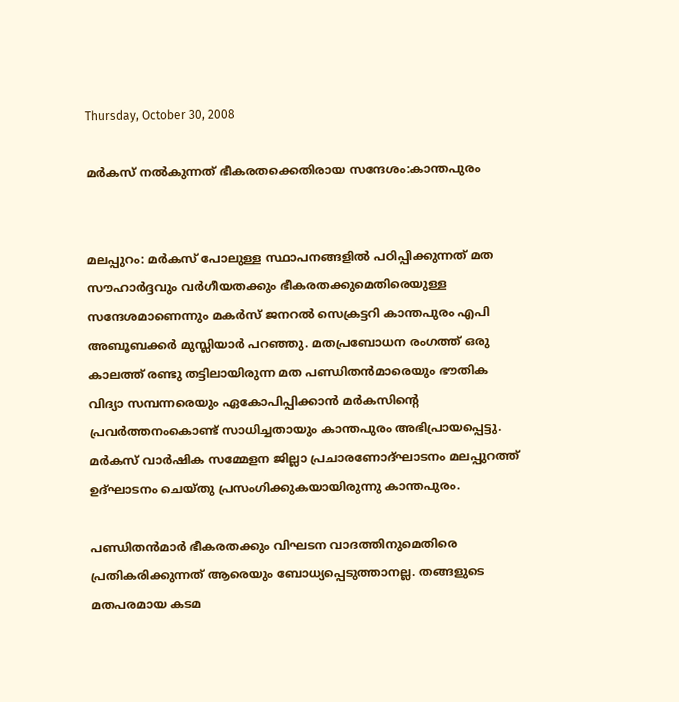Thursday, October 30, 2008

മര്‍കസ്‌ നല്‍കുന്നത്‌ ഭീകരതക്കെതിരായ സന്ദേശം:കാന്തപുരം


മലപ്പുറം: മര്‍കസ്‌ പോലുള്ള സ്ഥാപനങ്ങളില്‍ പഠിപ്പിക്കുന്നത്‌ മത സൗഹാര്‍ദ്ദവും വര്‍ഗീയതക്കും ഭീകരതക്കുമെതിരെയുള്ള സന്ദേശമാണെന്നും മകര്‍സ്‌ ജനറല്‍ സെക്രട്ടറി കാന്തപുരം എപി അബൂബക്കര്‍ മുസ്ലിയാര്‍ പറഞ്ഞു. മതപ്രബോധന രംഗത്ത്‌ ഒരു കാലത്ത്‌ രണ്ടു തട്ടിലായിരുന്ന മത പണ്ഡിതന്‍മാരെയും ഭൗതിക വിദ്യാ സമ്പന്നരെയും ഏകോപിപ്പിക്കാന്‍ മര്‍കസിന്റെ പ്രവര്‍ത്തനംകൊണ്ട്‌ സാധിച്ചതായും കാന്തപുരം അഭിപ്രായപ്പെട്ടു. മര്‍കസ്‌ വാര്‍ഷിക സമ്മേളന ജില്ലാ പ്രചാരണോദ്ഘാടനം മലപ്പുറത്ത്‌ ഉദ്ഘാടനം ചെയ്തു പ്രസംഗിക്കുകയായിരുന്നു കാന്തപുരം.

പണ്ഡിതന്‍മാര്‍ ഭീകരതക്കും വിഘടന വാദത്തിനുമെതിരെ പ്രതികരിക്കുന്നത്‌ ആരെയും ബോധ്യപ്പെടുത്താനല്ല. തങ്ങളുടെ മതപരമായ കടമ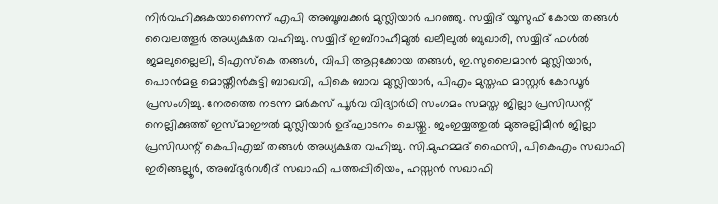നിര്‍വഹിക്കുകയാണെന്ന്‌ എപി അബൂബക്കര്‍ മുസ്ലിയാര്‍ പറഞ്ഞു. സയ്യിദ്‌ യൂസുഫ്‌ കോയ തങ്ങള്‍ വൈലത്തൂര്‍ അധ്യക്ഷത വഹിച്ചു. സയ്യിദ്‌ ഇബ്‌റാഹീമുല്‍ ഖലീലുല്‍ ബുഖാരി, സയ്യിദ്‌ ഫള്‍ല്‍ ജമലുല്ലൈലി, ടിഎസ്കെ തങ്ങള്‍, വിപി ആറ്റക്കോയ തങ്ങള്‍, ഇ.സുലൈമാന്‍ മുസ്ലിയാര്‍, പൊന്‍മള മൊയ്തീന്‍കുട്ടി ബാഖവി, പികെ ബാവ മുസ്ലിയാര്‍, പിഎം മുസ്തഫ മാസ്റ്റര്‍ കോഡൂര്‍ പ്രസംഗിച്ചു. നേരത്തെ നടന്ന മര്‍കസ്‌ പൂര്‍വ വിദ്യാര്‍ഥി സംഗമം സമസ്ത ജില്ലാ പ്രസിഡന്റ്‌ നെല്ലിക്കുത്ത്‌ ഇസ്മാഈല്‍ മുസ്ലിയാര്‍ ഉദ്ഘാടനം ചെയ്തു. ജംഇയ്യത്തുല്‍ മുഅല്ലിമീന്‍ ജില്ലാ പ്രസിഡന്റ്‌ കെപിഎച്ച്‌ തങ്ങള്‍ അധ്യക്ഷത വഹിച്ചു. സി.മുഹമ്മദ്‌ ഫൈസി, പികെഎം സഖാഫി ഇരിങ്ങല്ലൂര്‍, അബ്ദുര്‍റശീദ്‌ സഖാഫി പത്തപ്പിരിയം, ഹസ്സന്‍ സഖാഫി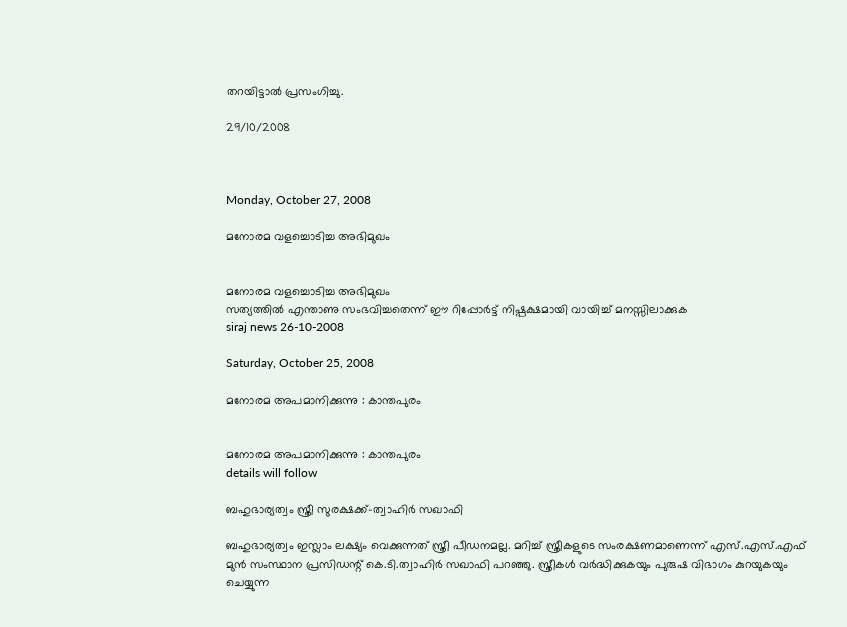തറയിട്ടാല്‍ പ്രസംഗിച്ചു.

29/10/2008



Monday, October 27, 2008

മനോരമ വളച്ചൊടിച്ച അഭിമുഖം


മനോരമ വളച്ചൊടിച്ച അഭിമുഖം
സത്യത്തില്‍ എന്താണു സംഭവിച്ചതെന്ന് ഈ റിപ്പോര്‍ട്ട്‌ നിഷ്പക്ഷമായി വായിച്ച്‌ മനസ്സിലാക്കുക
siraj news 26-10-2008

Saturday, October 25, 2008

മനോരമ അപമാനിക്കുന്നു : കാന്തപുരം


മനോരമ അപമാനിക്കുന്നു : കാന്തപുരം
details will follow

ബഹുഭാര്യത്വം സ്ത്രീ സുരക്ഷക്ക്‌-ത്വാഹിര്‍ സഖാഫി

ബഹുഭാര്യത്വം ഇസ്ലാം ലക്ഷ്യം വെക്കുന്നത്‌ സ്ത്രീ പീഡനമല്ല. മറിച്ച്‌ സ്ത്രീകളുടെ സംരക്ഷണമാണെന്ന്‌ എസ്‌.എസ്‌.എഫ്‌ മുന്‍ സംസ്ഥാന പ്രസിഡന്റ്‌ കെ.ടി.ത്വാഹിര്‍ സഖാഫി പറഞ്ഞു. സ്ത്രീകള്‍ വര്‍ദ്ധിക്കുകയും പുരുഷ വിഭാഗം കുറയുകയും ചെയ്യുന്ന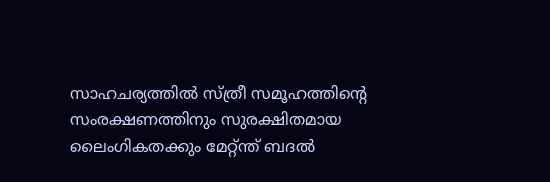സാഹചര്യത്തില്‍ സ്ത്രീ സമൂഹത്തിന്റെ സംരക്ഷണത്തിനും സുരക്ഷിതമായ ലൈംഗികതക്കും മേറ്റ്ന്ത്‌ ബദല്‍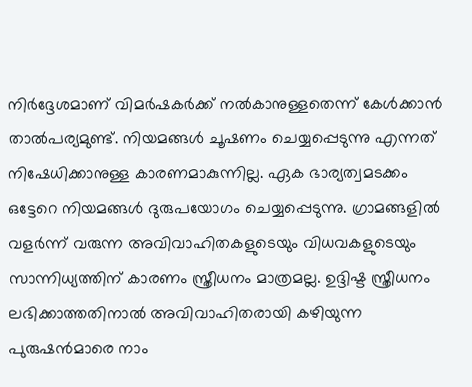നിര്‍ദ്ദേശമാണ്‌ വിമര്‍ഷകര്‍ക്ക്‌ നല്‍കാനുള്ളതെന്ന്‌ കേള്‍ക്കാന്‍ താല്‍പര്യമുണ്ട്‌. നിയമങ്ങള്‍ ചൂഷണം ചെയ്യപ്പെടുന്നു എന്നത്‌ നിഷേധിക്കാനുള്ള കാരണമാകുന്നില്ല. ഏക ഭാര്യത്വമടക്കം ഒട്ടേറെ നിയമങ്ങള്‍ ദുരുപയോഗം ചെയ്യപ്പെടുന്നു. ഗ്രാമങ്ങളില്‍ വളര്‍ന്ന്‌ വരുന്ന അവിവാഹിതകളുടെയും വിധവകളുടെയും സാന്നിധ്യത്തിന്‌ കാരണം സ്ത്രീധനം മാത്രമല്ല. ഉദ്ദിഷ്ട സ്ത്രീധനം ലഭിക്കാത്തതിനാല്‍ അവിവാഹിതരായി കഴിയുന്ന പുരുഷന്‍മാരെ നാം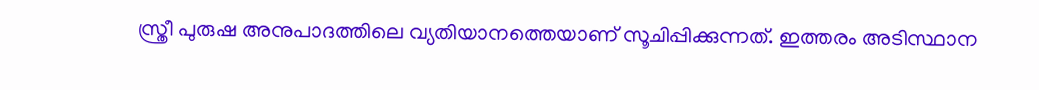സ്ത്രീ പുരുഷ അനുപാദത്തിലെ വ്യതിയാനത്തെയാണ്‌ സൂചിപ്പിക്കുന്നത്‌. ഇത്തരം അടിസ്ഥാന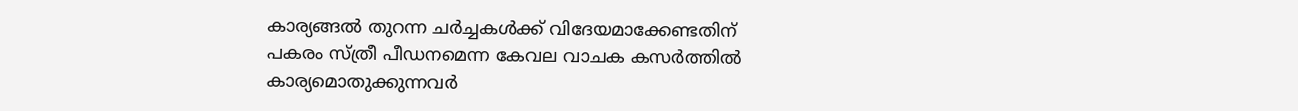കാര്യങ്ങല്‍ തുറന്ന ചര്‍ച്ചകള്‍ക്ക്‌ വിദേയമാക്കേണ്ടതിന്‌ പകരം സ്ത്രീ പീഡനമെന്ന കേവല വാചക കസര്‍ത്തില്‍ കാര്യമൊതുക്കുന്നവര്‍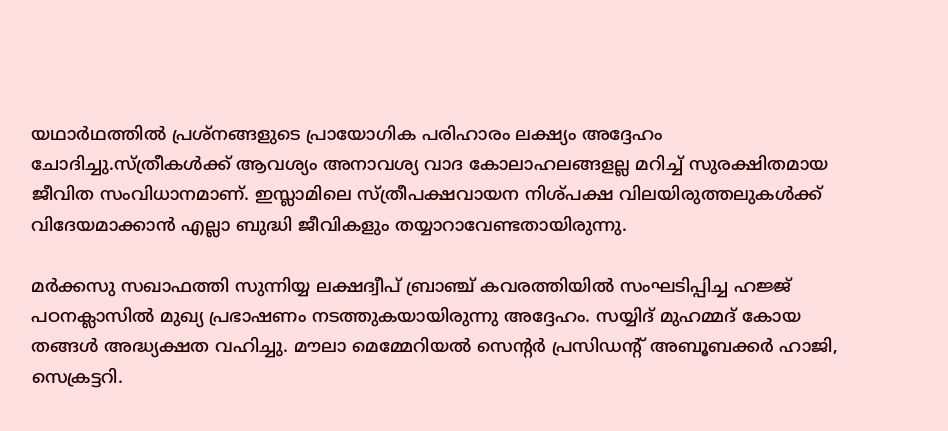യഥാര്‍ഥത്തില്‍ പ്രശ്നങ്ങളുടെ പ്രായോഗിക പരിഹാരം ലക്ഷ്യം അദ്ദേഹം ചോദിച്ചു.സ്ത്രീകള്‍ക്ക്‌ ആവശ്യം അനാവശ്യ വാദ കോലാഹലങ്ങളല്ല മറിച്ച്‌ സുരക്ഷിതമായ ജീവിത സംവിധാനമാണ്‌. ഇസ്ലാമിലെ സ്ത്രീപക്ഷവായന നിശ്പക്ഷ വിലയിരുത്തലുകള്‍ക്ക്‌ വിദേയമാക്കാന്‍ എല്ലാ ബുദ്ധി ജീവികളും തയ്യാറാവേണ്ടതായിരുന്നു.

മര്‍ക്കസു സഖാഫത്തി സുന്നിയ്യ ലക്ഷദ്വീപ്‌ ബ്രാഞ്ച്‌ കവരത്തിയില്‍ സംഘടിപ്പിച്ച ഹജ്ജ്‌ പഠനക്ലാസില്‍ മുഖ്യ പ്രഭാഷണം നടത്തുകയായിരുന്നു അദ്ദേഹം. സയ്യിദ്‌ മുഹമ്മദ്‌ കോയ തങ്ങള്‍ അദ്ധ്യക്ഷത വഹിച്ചു. മൗലാ മെമ്മേറിയല്‍ സെന്റര്‍ പ്രസിഡന്റ്‌ അബൂബക്കര്‍ ഹാജി, സെക്രട്ടറി.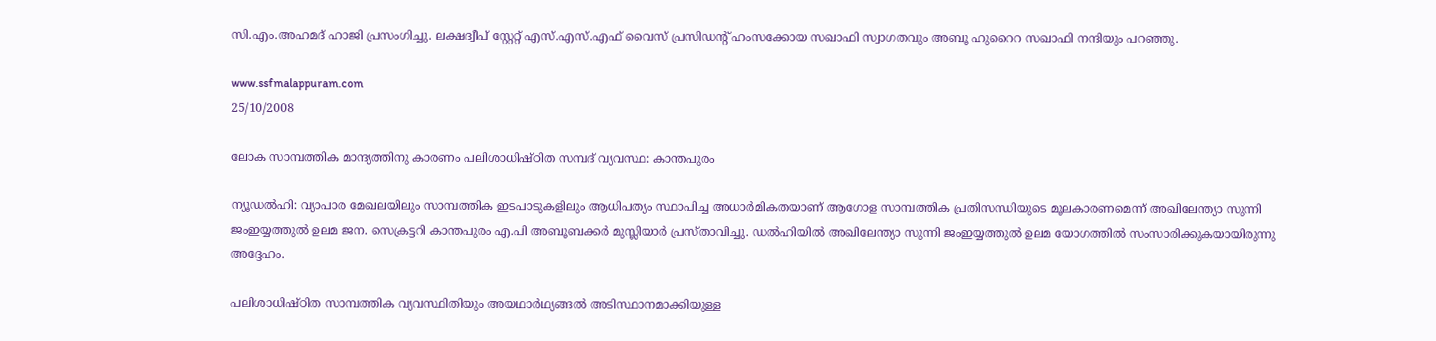സി.എം.അഹമദ്‌ ഹാജി പ്രസംഗിച്ചു. ലക്ഷദ്വീപ്‌ സ്റ്റേറ്റ്‌ എസ്‌.എസ്‌.എഫ്‌ വൈസ്‌ പ്രസിഡന്റ്‌ ഹംസക്കോയ സഖാഫി സ്വാഗതവും അബൂ ഹുറൈറ സഖാഫി നന്ദിയും പറഞ്ഞു.

www.ssfmalappuram.com
25/10/2008

ലോക സാമ്പത്തിക മാന്ദ്യത്തിനു കാരണം പലിശാധിഷ്ഠിത സമ്പദ്‌ വ്യവസ്ഥ: കാന്തപുരം

ന്യൂഡല്‍ഹി: വ്യാപാര മേഖലയിലും സാമ്പത്തിക ഇടപാടുകളിലും ആധിപത്യം സ്ഥാപിച്ച അധാര്‍മികതയാണ്‌ ആഗോള സാമ്പത്തിക പ്രതിസന്ധിയുടെ മൂലകാരണമെന്ന്‌ അഖിലേന്ത്യാ സുന്നി ജംഇയ്യത്തുല്‍ ഉലമ ജന. സെക്രട്ടറി കാന്തപുരം എ.പി അബൂബക്കര്‍ മുസ്ലിയാര്‍ പ്രസ്താവിച്ചു. ഡല്‍ഹിയില്‍ അഖിലേന്ത്യാ സുന്നി ജംഇയ്യത്തുല്‍ ഉലമ യോഗത്തില്‍ സംസാരിക്കുകയായിരുന്നു അദ്ദേഹം.

പലിശാധിഷ്ഠിത സാമ്പത്തിക വ്യവസ്ഥിതിയും അയഥാര്‍ഥ്യങ്ങല്‍ അടിസ്ഥാനമാക്കിയുള്ള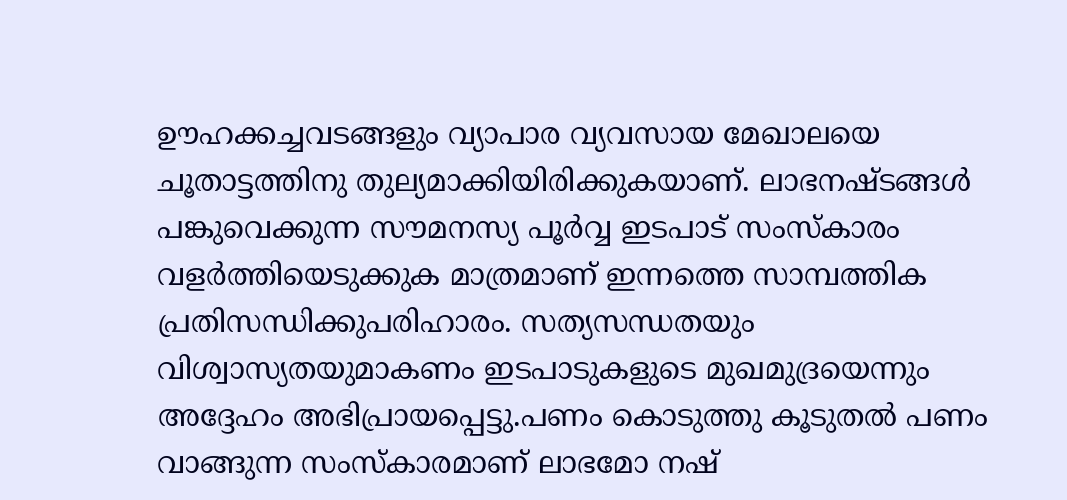ഊഹക്കച്ചവടങ്ങളും വ്യാപാര വ്യവസായ മേഖാലയെ ചൂതാട്ടത്തിനു തുല്യമാക്കിയിരിക്കുകയാണ്‌. ലാഭനഷ്ടങ്ങള്‍ പങ്കുവെക്കുന്ന സൗമനസ്യ പൂര്‍വ്വ ഇടപാട്‌ സംസ്കാരം വളര്‍ത്തിയെടുക്കുക മാത്രമാണ്‌ ഇന്നത്തെ സാമ്പത്തിക പ്രതിസന്ധിക്കുപരിഹാരം. സത്യസന്ധതയും വിശ്വാസ്യതയുമാകണം ഇടപാടുകളുടെ മുഖമുദ്രയെന്നും അദ്ദേഹം അഭിപ്രായപ്പെട്ടു.പണം കൊടുത്തു കൂടുതല്‍ പണം വാങ്ങുന്ന സംസ്കാരമാണ്‌ ലാഭമോ നഷ്‌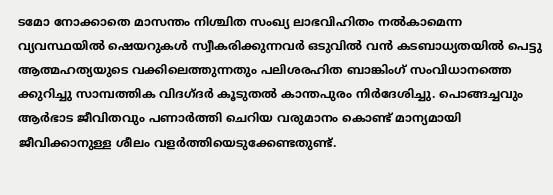ടമോ നോക്കാതെ മാസന്തം നിശ്ചിത സംഖ്യ ലാഭവിഹിതം നല്‍കാമെന്ന വ്യവസ്ഥയില്‍ ഷെയറുകള്‍ സ്വീകരിക്കുന്നവര്‍ ഒടുവില്‍ വന്‍ കടബാധ്യതയില്‍ പെട്ടു ആത്മഹത്യയുടെ വക്കിലെത്തുന്നതും പലിശരഹിത ബാങ്കിംഗ്‌ സംവിധാനത്തെ ക്കുറിച്ചു സാമ്പത്തിക വിദഗ്ദര്‍ കൂടുതല്‍ കാന്തപുരം നിര്‍ദേശിച്ചു. പൊങ്ങച്ചവും ആര്‍ഭാട ജീവിതവും പണാര്‍ത്തി ചെറിയ വരുമാനം കൊണ്ട്‌ മാന്യമായി ജീവിക്കാനുള്ള ശീലം വളര്‍ത്തിയെടുക്കേണ്ടതുണ്ട്‌.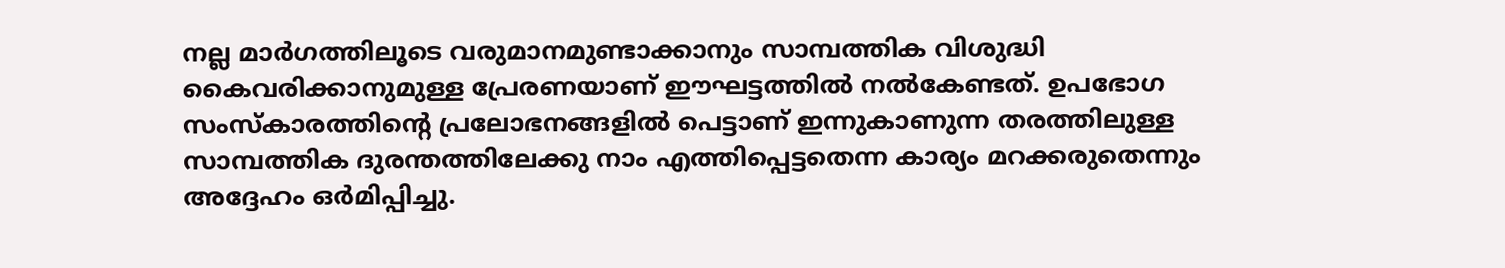നല്ല മാര്‍ഗത്തിലൂടെ വരുമാനമുണ്ടാക്കാനും സാമ്പത്തിക വിശുദ്ധി കൈവരിക്കാനുമുള്ള പ്രേരണയാണ്‌ ഈഘട്ടത്തില്‍ നല്‍കേണ്ടത്‌. ഉപഭോഗ സംസ്കാരത്തിന്റെ പ്രലോഭനങ്ങളില്‍ പെട്ടാണ്‌ ഇന്നുകാണുന്ന തരത്തിലുള്ള സാമ്പത്തിക ദുരന്തത്തിലേക്കു നാം എത്തിപ്പെട്ടതെന്ന കാര്യം മറക്കരുതെന്നും അദ്ദേഹം ഒര്‍മിപ്പിച്ചു.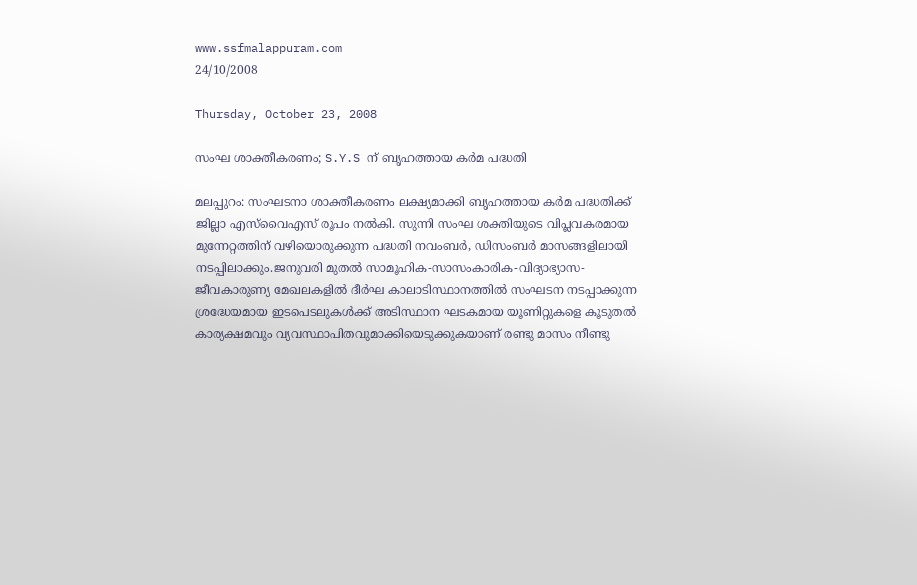www.ssfmalappuram.com
24/10/2008

Thursday, October 23, 2008

സംഘ ശാക്തീകരണം; S.Y.S ന്‌ ബൃഹത്തായ കര്‍മ പദ്ധതി

മലപ്പുറം: സംഘടനാ ശാക്തീകരണം ലക്ഷ്യമാക്കി ബൃഹത്തായ കര്‍മ പദ്ധതിക്ക്‌ ജില്ലാ എസ്‌വൈഎസ്‌ രൂപം നല്‍കി. സുന്നി സംഘ ശക്തിയുടെ വിപ്ലവകരമായ മുന്നേറ്റത്തിന്‌ വഴിയൊരുക്കുന്ന പദ്ധതി നവംബര്‍, ഡിസംബര്‍ മാസങ്ങളിലായി നടപ്പിലാക്കും.ജനുവരി മുതല്‍ സാമൂഹിക-സാസംകാരിക-വിദ്യാഭ്യാസ-ജീവകാരുണ്യ മേഖലകളില്‍ ദീര്‍ഘ കാലാടിസ്ഥാനത്തില്‍ സംഘടന നടപ്പാക്കുന്ന ശ്രദ്ധേയമായ ഇടപെടലുകള്‍ക്ക്‌ അടിസ്ഥാന ഘടകമായ യൂണിറ്റുകളെ കൂടുതല്‍ കാര്യക്ഷമവും വ്യവസ്ഥാപിതവുമാക്കിയെടുക്കുകയാണ്‌ രണ്ടു മാസം നീണ്ടു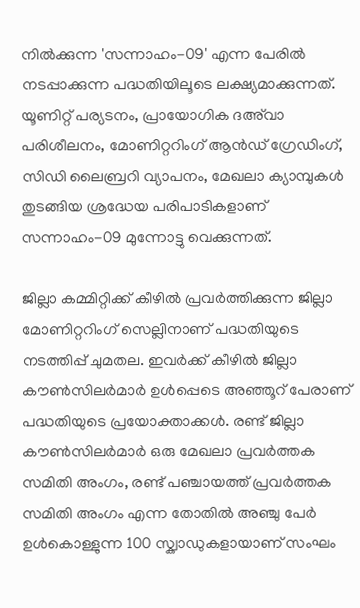നില്‍ക്കുന്ന 'സന്നാഹം-09' എന്ന പേരില്‍ നടപ്പാക്കുന്ന പദ്ധതിയിലൂടെ ലക്ഷ്യമാക്കുന്നത്‌. യൂണിറ്റ്‌ പര്യടനം, പ്രായോഗിക ദഅ്‌വാ പരിശീലനം, മോണിറ്ററിംഗ്‌ ആന്‍ഡ്‌ ഗ്രേഡിംഗ്‌, സിഡി ലൈബ്രറി വ്യാപനം, മേഖലാ ക്യാമ്പുകള്‍ തുടങ്ങിയ ശ്രദ്ധേയ പരിപാടികളാണ്‌ സന്നാഹം-09 മുന്നോട്ടു വെക്കുന്നത്‌.

ജില്ലാ കമ്മിറ്റിക്ക്‌ കീഴില്‍ പ്രവര്‍ത്തിക്കുന്ന ജില്ലാ മോണിറ്ററിംഗ്‌ സെല്ലിനാണ്‌ പദ്ധതിയുടെ നടത്തിപ്പ്‌ ചുമതല. ഇവര്‍ക്ക്‌ കീഴില്‍ ജില്ലാ കൗണ്‍സിലര്‍മാര്‍ ഉള്‍പ്പെടെ അഞ്ഞൂറ്‌ പേരാണ്‌ പദ്ധതിയുടെ പ്രയോക്താക്കള്‍. രണ്ട്‌ ജില്ലാ കൗണ്‍സിലര്‍മാര്‍ ഒരു മേഖലാ പ്രവര്‍ത്തക സമിതി അംഗം, രണ്ട്‌ പഞ്ചായത്ത്‌ പ്രവര്‍ത്തക സമിതി അംഗം എന്ന തോതില്‍ അഞ്ചു പേര്‍ ഉള്‍കൊള്ളുന്ന 100 സ്ക്വാഡുകളായാണ്‌ സംഘം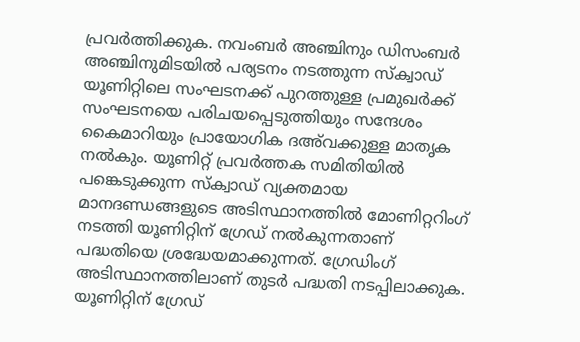പ്രവര്‍ത്തിക്കുക. നവംബര്‍ അഞ്ചിനും ഡിസംബര്‍ അഞ്ചിനുമിടയില്‍ പര്യടനം നടത്തുന്ന സ്ക്വാഡ്‌ യൂണിറ്റിലെ സംഘടനക്ക്‌ പുറത്തുള്ള പ്രമുഖര്‍ക്ക്‌ സംഘടനയെ പരിചയപ്പെടുത്തിയും സന്ദേശം കൈമാറിയും പ്രായോഗിക ദഅ്‌വക്കുള്ള മാതൃക നല്‍കും. യൂണിറ്റ്‌ പ്രവര്‍ത്തക സമിതിയില്‍ പങ്കെടുക്കുന്ന സ്ക്വാഡ്‌ വ്യക്തമായ മാനദണ്ഡങ്ങളുടെ അടിസ്ഥാനത്തില്‍ മോണിറ്ററിംഗ്‌ നടത്തി യൂണിറ്റിന്‌ ഗ്രേഡ്‌ നല്‍കുന്നതാണ്‌ പദ്ധതിയെ ശ്രദ്ധേയമാക്കുന്നത്‌. ഗ്രേഡിംഗ്‌ അടിസ്ഥാനത്തിലാണ്‌ തുടര്‍ പദ്ധതി നടപ്പിലാക്കുക. യൂണിറ്റിന്‌ ഗ്രേഡ്‌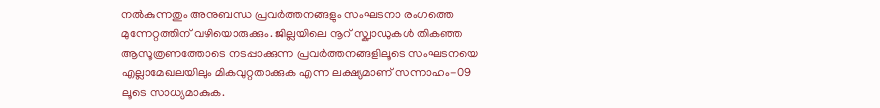നല്‍കുന്നതും അനുബന്ധ പ്രവര്‍ത്തനങ്ങളും സംഘടനാ രംഗത്തെ മുന്നേറ്റത്തിന്‌ വഴിയൊരുക്കും. ജില്ലയിലെ നൂറ്‌ സ്ക്വാഡുകള്‍ തികഞ്ഞ ആസൂത്രണത്തോടെ നടപ്പാക്കുന്ന പ്രവര്‍ത്തനങ്ങളിലൂടെ സംഘടനയെ എല്ലാമേഖലയിലും മികവുറ്റതാക്കുക എന്ന ലക്ഷ്യമാണ്‌ സന്നാഹം-09 ലൂടെ സാധ്യമാകുക.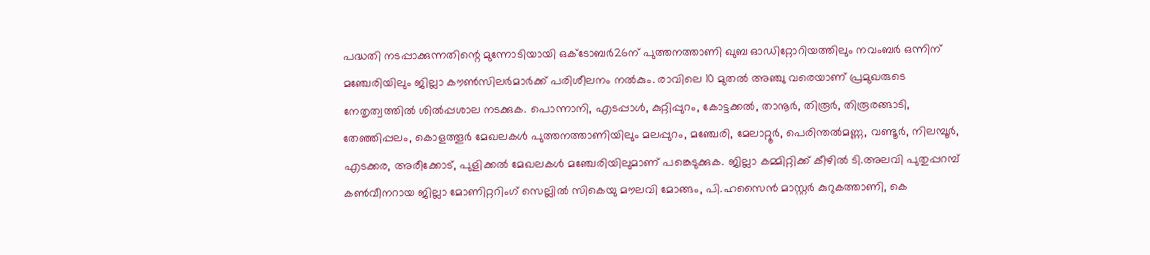പദ്ധതി നടപ്പാക്കുന്നതിന്റെ മുന്നോടിയായി ഒക്ടോബര്‍26ന്‌ പുത്തനത്താണി ഖുബ ഓഡിറ്റോറിയത്തിലും നവംബര്‍ ഒന്നിന്‌ മഞ്ചേരിയിലും ജില്ലാ കൗണ്‍സിലര്‍മാര്‍ക്ക്‌ പരിശീലനം നല്‍കും. രാവിലെ 10 മുതല്‍ അഞ്ചു വരെയാണ്‌ പ്രമുഖരുടെ നേതൃത്വത്തില്‍ ശില്‍പ്പശാല നടക്കുക. പൊന്നാനി, എടപ്പാള്‍, കുറ്റിപ്പുറം, കോട്ടക്കല്‍, താനൂര്‍, തിരൂര്‍, തിരൂരങ്ങാടി, തേഞ്ഞിപ്പലം, കൊളത്തൂര്‍ മേഖലകള്‍ പുത്തനത്താണിയിലും മലപ്പുറം, മഞ്ചേരി, മേലാറ്റൂര്‍, പെരിന്തല്‍മണ്ണ, വണ്ടൂര്‍, നിലമ്പൂര്‍, എടക്കര, അരീക്കോട്‌, പുളിക്കല്‍ മേഖലകള്‍ മഞ്ചേരിയിലുമാണ്‌ പങ്കെടുക്കുക. ജില്ലാ കമ്മിറ്റിക്ക്‌ കീഴില്‍ ടി.അലവി പുതുപ്പറമ്പ്‌ കണ്‍വീനറായ ജില്ലാ മോണിറ്ററിംഗ്‌ സെല്ലില്‍ സികെയു മൗലവി മോങ്ങം, പി.ഹസൈന്‍ മാസ്റ്റര്‍ കുറുകത്താണി, കെ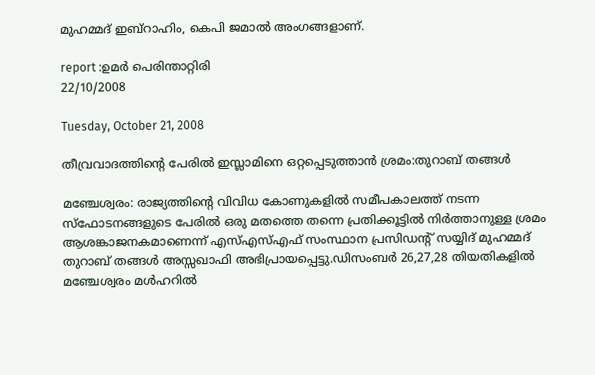മുഹമ്മദ്‌ ഇബ്‌റാഹിം, കെപി ജമാല്‍ അംഗങ്ങളാണ്‌.

report :ഉമര്‍ പെരിന്താറ്റിരി
22/10/2008

Tuesday, October 21, 2008

തീവ്രവാദത്തിന്റെ പേരില്‍ ഇസ്ലാമിനെ ഒറ്റപ്പെടുത്താന്‍ ശ്രമം:തുറാബ്‌ തങ്ങള്‍

മഞ്ചേശ്വരം: രാജ്യത്തിന്റെ വിവിധ കോണുകളില്‍ സമീപകാലത്ത്‌ നടന്ന സ്ഫോടനങ്ങളുടെ പേരില്‍ ഒരു മതത്തെ തന്നെ പ്രതിക്കൂട്ടില്‍ നിര്‍ത്താനുള്ള ശ്രമം ആശങ്കാജനകമാണെന്ന്‌ എസ്‌എസ്‌എഫ്‌ സംസ്ഥാന പ്രസിഡന്റ്‌ സയ്യിദ്‌ മുഹമ്മദ്‌ തുറാബ്‌ തങ്ങള്‍ അസ്സഖാഫി അഭിപ്രായപ്പെട്ടു.ഡിസംബര്‍ 26,27,28 തിയതികളില്‍ മഞ്ചേശ്വരം മള്‍ഹറില്‍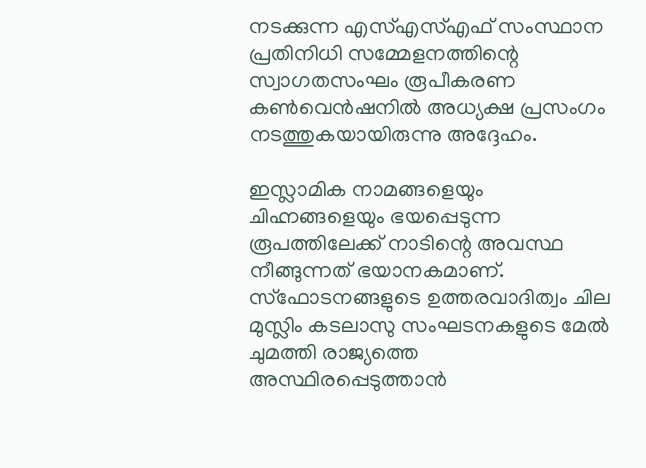നടക്കുന്ന എസ്‌എസ്‌എഫ്‌ സംസ്ഥാന പ്രതിനിധി സമ്മേളനത്തിന്റെ സ്വാഗതസംഘം രൂപീകരണ കണ്‍വെന്‍ഷനില്‍ അധ്യക്ഷ പ്രസംഗം നടത്തുകയായിരുന്നു അദ്ദേഹം.

ഇസ്ലാമിക നാമങ്ങളെയും ചിഹ്നങ്ങളെയും ഭയപ്പെടുന്ന രൂപത്തിലേക്ക്‌ നാടിന്റെ അവസ്ഥ നീങ്ങുന്നത്‌ ഭയാനകമാണ്‌. സ്ഫോടനങ്ങളുടെ ഉത്തരവാദിത്വം ചില മുസ്ലിം കടലാസു സംഘടനകളുടെ മേല്‍ ചുമത്തി രാജ്യത്തെ അസ്ഥിരപ്പെടുത്താന്‍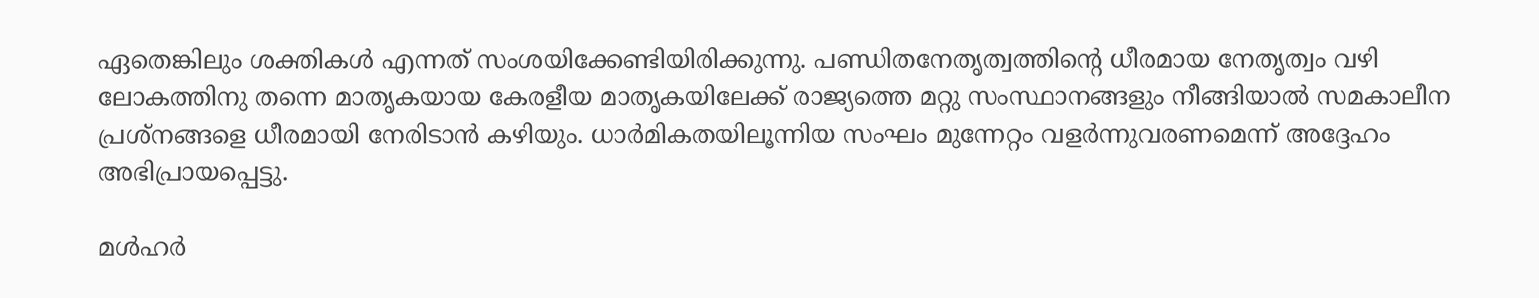ഏതെങ്കിലും ശക്തികള്‍ എന്നത്‌ സംശയിക്കേണ്ടിയിരിക്കുന്നു. പണ്ഡിതനേതൃത്വത്തിന്റെ ധീരമായ നേതൃത്വം വഴി ലോകത്തിനു തന്നെ മാതൃകയായ കേരളീയ മാതൃകയിലേക്ക്‌ രാജ്യത്തെ മറ്റു സംസ്ഥാനങ്ങളും നീങ്ങിയാല്‍ സമകാലീന പ്രശ്നങ്ങളെ ധീരമായി നേരിടാന്‍ കഴിയും. ധാര്‍മികതയിലൂന്നിയ സംഘം മുന്നേറ്റം വളര്‍ന്നുവരണമെന്ന്‌ അദ്ദേഹം അഭിപ്രായപ്പെട്ടു.

മള്‍ഹര്‍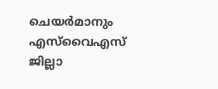ചെയര്‍മാനും എസ്‌വൈഎസ്‌ ജില്ലാ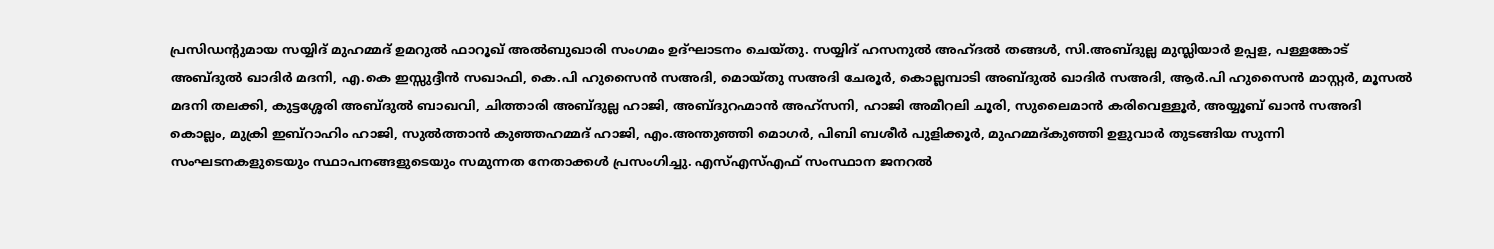പ്രസിഡന്റുമായ സയ്യിദ്‌ മുഹമ്മദ്‌ ഉമറുല്‍ ഫാറൂഖ്‌ അല്‍ബുഖാരി സംഗമം ഉദ്ഘാടനം ചെയ്തു. സയ്യിദ്‌ ഹസനുല്‍ അഹ്ദല്‍ തങ്ങള്‍, സി.അബ്ദുല്ല മുസ്ലിയാര്‍ ഉപ്പള, പള്ളങ്കോട്‌ അബ്ദുല്‍ ഖാദിര്‍ മദനി, എ.കെ ഇസ്സുദ്ദീന്‍ സഖാഫി, കെ.പി ഹുസൈന്‍ സഅദി, മൊയ്തു സഅദി ചേരൂര്‍, കൊല്ലമ്പാടി അബ്ദുല്‍ ഖാദിര്‍ സഅദി, ആര്‍.പി ഹുസൈന്‍ മാസ്റ്റര്‍, മൂസല്‍ മദനി തലക്കി, കുട്ടശ്ശേരി അബ്ദുല്‍ ബാഖവി, ചിത്താരി അബ്ദുല്ല ഹാജി, അബ്ദുറഹ്മാന്‍ അഹ്സനി, ഹാജി അമീറലി ചൂരി, സുലൈമാന്‍ കരിവെള്ളൂര്‍, അയ്യൂബ്‌ ഖാന്‍ സഅദി കൊല്ലം, മുക്രി ഇബ്‌റാഹിം ഹാജി, സുല്‍ത്താന്‍ കുഞ്ഞഹമ്മദ്‌ ഹാജി, എം.അന്തുഞ്ഞി മൊഗര്‍, പിബി ബശീര്‍ പുളിക്കൂര്‍, മുഹമ്മദ്കുഞ്ഞി ഉളുവാര്‍ തുടങ്ങിയ സുന്നി സംഘടനകളുടെയും സ്ഥാപനങ്ങളുടെയും സമുന്നത നേതാക്കള്‍ പ്രസംഗിച്ചു. എസ്‌എസ്‌എഫ്‌ സംസ്ഥാന ജനറല്‍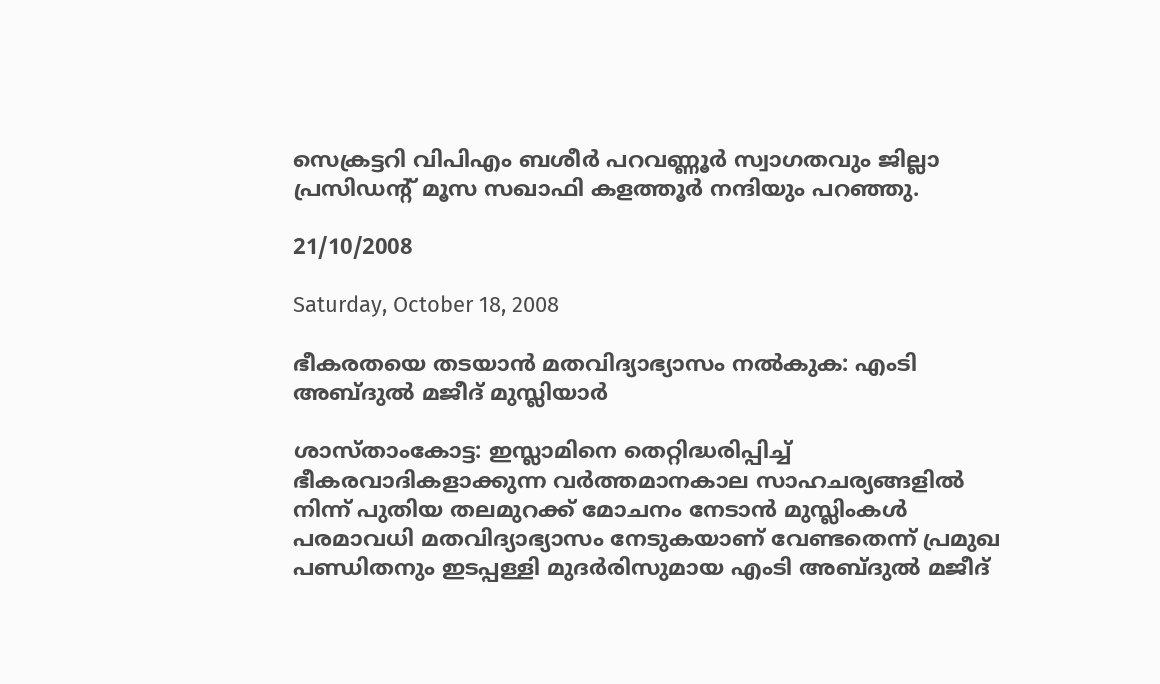സെക്രട്ടറി വിപിഎം ബശീര്‍ പറവണ്ണൂര്‍ സ്വാഗതവും ജില്ലാ പ്രസിഡന്റ്‌ മൂസ സഖാഫി കളത്തൂര്‍ നന്ദിയും പറഞ്ഞു.

21/10/2008

Saturday, October 18, 2008

ഭീകരതയെ തടയാന്‍ മതവിദ്യാഭ്യാസം നല്‍കുക: എംടി അബ്ദുല്‍ മജീദ്‌ മുസ്ലിയാര്‍

ശാസ്താംകോട്ട: ഇസ്ലാമിനെ തെറ്റിദ്ധരിപ്പിച്ച്‌ ഭീകരവാദികളാക്കുന്ന വര്‍ത്തമാനകാല സാഹചര്യങ്ങളില്‍ നിന്ന്‌ പുതിയ തലമുറക്ക്‌ മോചനം നേടാന്‍ മുസ്ലിംകള്‍ പരമാവധി മതവിദ്യാഭ്യാസം നേടുകയാണ്‌ വേണ്ടതെന്ന്‌ പ്രമുഖ പണ്ഡിതനും ഇടപ്പള്ളി മുദര്‍രിസുമായ എംടി അബ്ദുല്‍ മജീദ്‌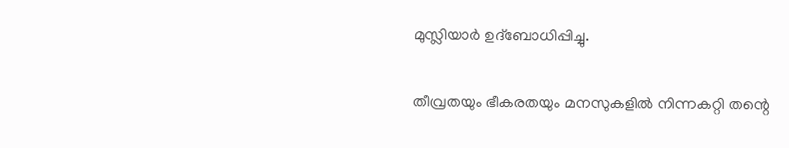മുസ്ലിയാര്‍ ഉദ്ബോധിപ്പിച്ചു.

തീവ്രതയും ഭീകരതയും മനസുകളില്‍ നിന്നകറ്റി തന്റെ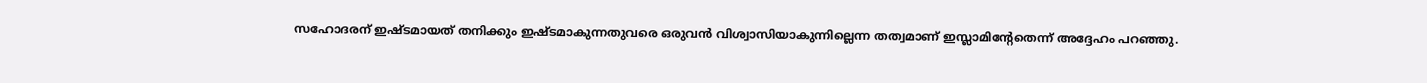സഹോദരന്‌ ഇഷ്ടമായത്‌ തനിക്കും ഇഷ്ടമാകുന്നതുവരെ ഒരുവന്‍ വിശ്വാസിയാകുന്നില്ലെന്ന തത്വമാണ്‌ ഇസ്ലാമിന്റേതെന്ന്‌ അദ്ദേഹം പറഞ്ഞു.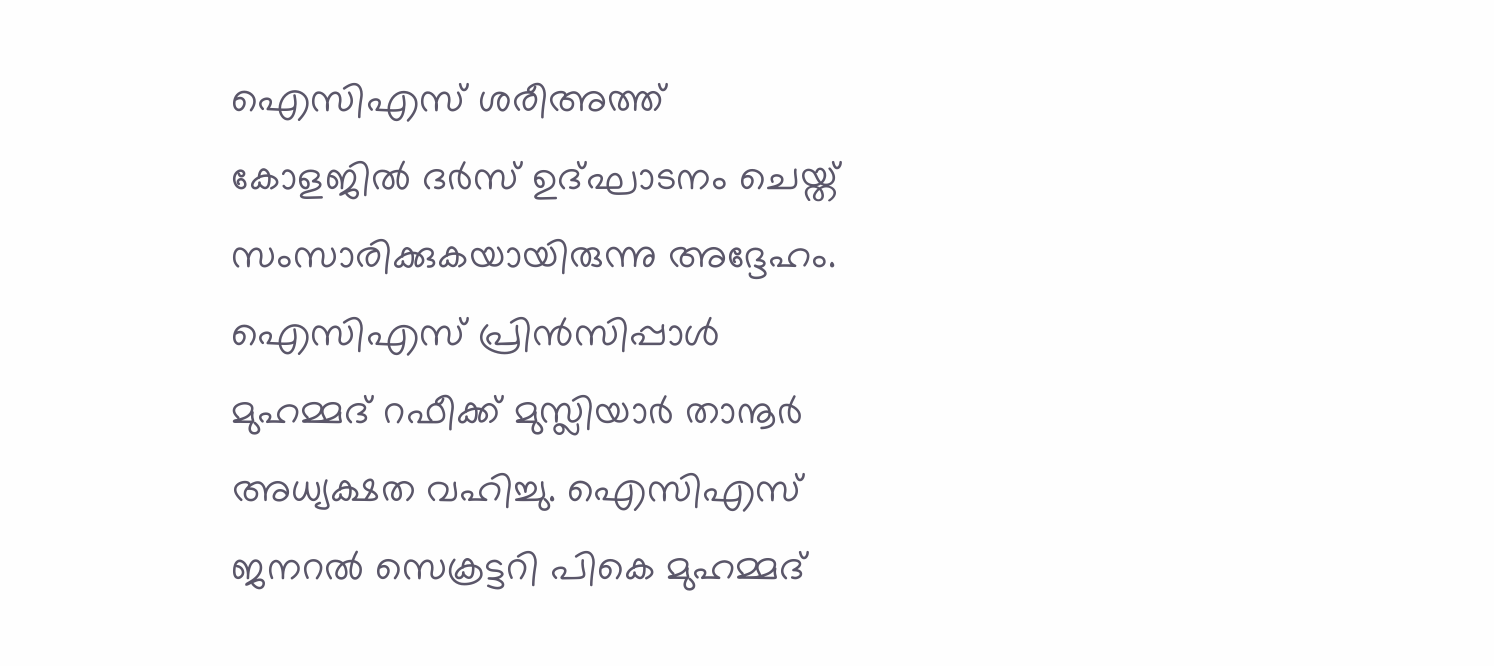ഐസിഎസ്‌ ശരീഅത്ത്‌ കോളജില്‍ ദര്‍സ്‌ ഉദ്ഘാടനം ചെയ്ത്‌ സംസാരിക്കുകയായിരുന്നു അദ്ദേഹം. ഐസിഎസ്‌ പ്രിന്‍സിപ്പാള്‍ മുഹമ്മദ്‌ റഫീക്ക്‌ മുസ്ലിയാര്‍ താനൂര്‍ അധ്യക്ഷത വഹിച്ചു. ഐസിഎസ്‌ ജനറല്‍ സെക്രട്ടറി പികെ മുഹമ്മദ്‌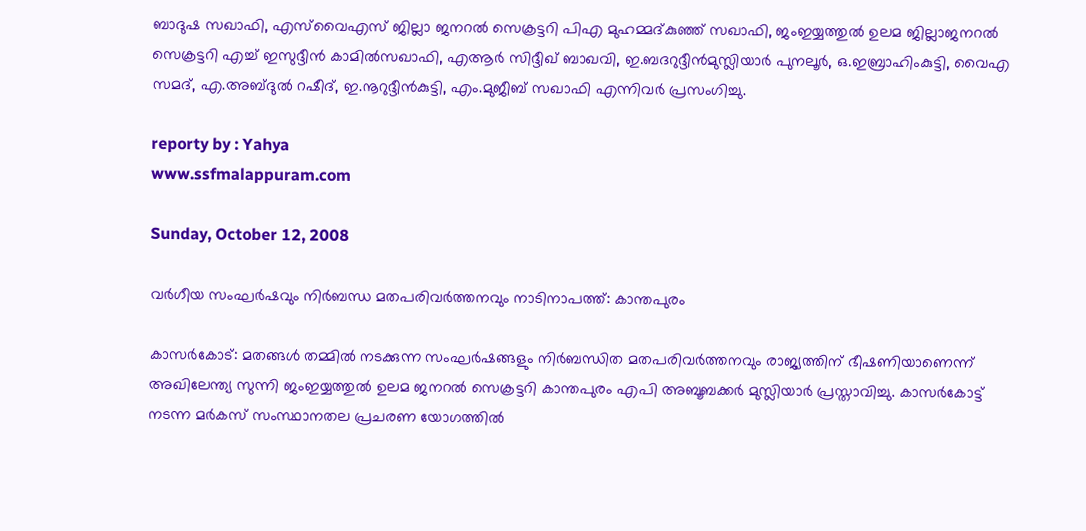ബാദുഷ സഖാഫി, എസ്‌വൈഎസ്‌ ജില്ലാ ജനറല്‍ സെക്രട്ടറി പിഎ മുഹമ്മദ്കുഞ്ഞ്‌ സഖാഫി, ജംഇയ്യത്തുല്‍ ഉലമ ജില്ലാജനറല്‍ സെക്രട്ടറി എച്ച്‌ ഇസുദ്ദീന്‍ കാമില്‍സഖാഫി, എആര്‍ സിദ്ദീഖ്‌ ബാഖവി, ഇ.ബദറുദ്ദീന്‍മുസ്ലിയാര്‍ പുനലൂര്‍, ഒ.ഇബ്രാഹിംകുട്ടി, വൈഎ സമദ്‌, എ.അബ്ദുല്‍ റഷീദ്‌, ഇ.നൂറുദ്ദീന്‍കുട്ടി, എം.മുജീബ്‌ സഖാഫി എന്നിവര്‍ പ്രസംഗിച്ചു.

reporty by : Yahya
www.ssfmalappuram.com

Sunday, October 12, 2008

വര്‍ഗീയ സംഘര്‍ഷവും നിര്‍ബന്ധ മതപരിവര്‍ത്തനവും നാടിനാപത്ത്‌: കാന്തപുരം

കാസര്‍കോട്‌: മതങ്ങള്‍ തമ്മില്‍ നടക്കുന്ന സംഘര്‍ഷങ്ങളും നിര്‍ബന്ധിത മതപരിവര്‍ത്തനവും രാജ്യത്തിന്‌ ഭീഷണിയാണെന്ന്‌ അഖിലേന്ത്യ സുന്നി ജംഇയ്യത്തുല്‍ ഉലമ ജനറല്‍ സെക്രട്ടറി കാന്തപുരം എപി അബൂബക്കര്‍ മുസ്ലിയാര്‍ പ്രസ്താവിച്ചു. കാസര്‍കോട്ട്‌ നടന്ന മര്‍കസ്‌ സംസ്ഥാനതല പ്രചരണ യോഗത്തില്‍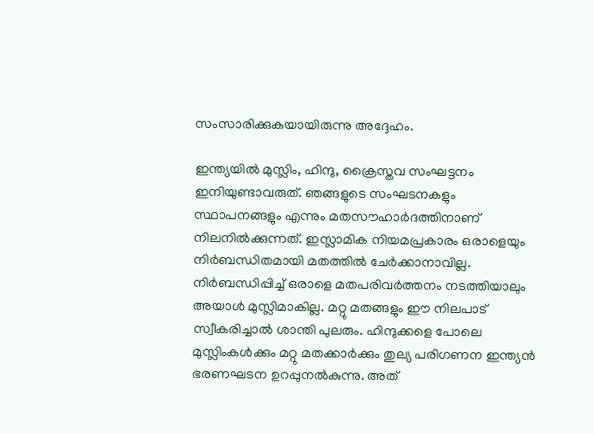സംസാരിക്കുകയായിരുന്നു അദ്ദേഹം.

ഇന്ത്യയില്‍ മുസ്ലിം, ഹിന്ദു, ക്രൈസ്തവ സംഘട്ടനം ഇനിയുണ്ടാവരുത്‌. ഞങ്ങളുടെ സംഘടനകളും സ്ഥാപനങ്ങളും എന്നും മതസൗഹാര്‍ദത്തിനാണ്‌ നിലനില്‍ക്കുന്നത്‌. ഇസ്ലാമിക നിയമപ്രകാരം ഒരാളെയും നിര്‍ബന്ധിതമായി മതത്തില്‍ ചേര്‍ക്കാനാവില്ല. നിര്‍ബന്ധിപ്പിച്ച്‌ ഒരാളെ മതപരിവര്‍ത്തനം നടത്തിയാലും അയാള്‍ മുസ്ലിമാകില്ല. മറ്റു മതങ്ങളും ഈ നിലപാട്‌ സ്വീകരിച്ചാല്‍ ശാന്തി പുലരും. ഹിന്ദുക്കളെ പോലെ മുസ്ലിംകള്‍ക്കും മറ്റു മതക്കാര്‍ക്കും തുല്യ പരിഗണന ഇന്ത്യന്‍ ഭരണഘടന ഉറപ്പുനല്‍കുന്നു. അത്‌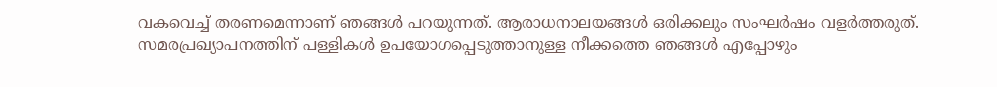വകവെച്ച്‌ തരണമെന്നാണ്‌ ഞങ്ങള്‍ പറയുന്നത്‌. ആരാധനാലയങ്ങള്‍ ഒരിക്കലും സംഘര്‍ഷം വളര്‍ത്തരുത്‌. സമരപ്രഖ്യാപനത്തിന്‌ പള്ളികള്‍ ഉപയോഗപ്പെടുത്താനുള്ള നീക്കത്തെ ഞങ്ങള്‍ എപ്പോഴും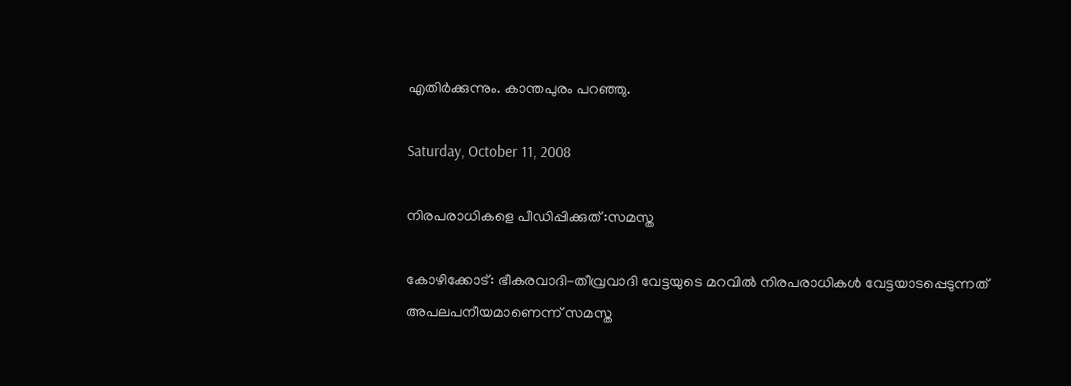എതിര്‍ക്കുന്നും. കാന്തപുരം പറഞ്ഞു.

Saturday, October 11, 2008

നിരപരാധികളെ പീഡിപ്പിക്കുത്‌ :സമസ്ത

കോഴിക്കോട്‌: ഭീകരവാദി-തീവ്രവാദി വേട്ടയുടെ മറവില്‍ നിരപരാധികള്‍ വേട്ടയാടപ്പെടുന്നത്‌ അപലപനീയമാണെന്ന്‌ സമസ്ത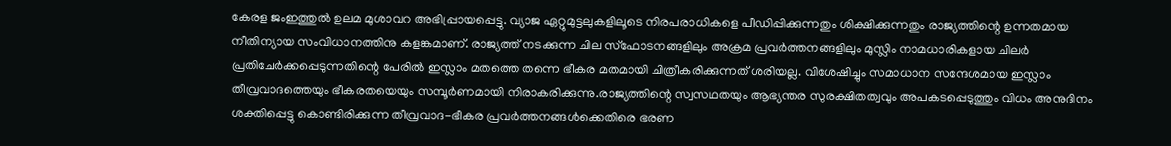കേരള ജംഇത്തുല്‍ ഉലമ മുശാവറ അഭിപ്പ്രായപ്പെട്ടു. വ്യാജ ഏറ്റുമുട്ടലുകളിലൂടെ നിരപരാധികളെ പീഡിപ്പിക്കുന്നതും ശിക്ഷിക്കുന്നതും രാജ്യത്തിന്റെ ഉന്നതമായ നീതിന്യായ സംവിധാനത്തിനു കളങ്കമാണ്‌. രാജ്യത്ത്‌ നടക്കുന്ന ചില സ്ഫോടനങ്ങളിലും അക്രമ പ്രവര്‍ത്തനങ്ങളിലും മുസ്ലിം നാമധാരികളായ ചിലര്‍ പ്രതിചേര്‍ക്കപ്പെടുന്നതിന്റെ പേരില്‍ ഇസ്ലാം മതത്തെ തന്നെ ഭീകര മതമായി ചിത്രീകരിക്കുന്നത്‌ ശരിയല്ല. വിശേഷിച്ചും സമാധാന സന്ദേശമായ ഇസ്ലാം തീവ്രവാദത്തെയും ഭീകരതയെയും സമ്പൂര്‍ണമായി നിരാകരിക്കുന്നു.രാജ്യത്തിന്റെ സ്വസഥതയും ആഭ്യന്തര സുരക്ഷിതത്വവും അപകടപ്പെടുത്തും വിധം അനുദിനം ശക്തിപ്പെട്ടു കൊണ്ടിരിക്കുന്ന തീവ്രവാദ-ഭീകര പ്രവര്‍ത്തനങ്ങള്‍ക്കെതിരെ ഭരണ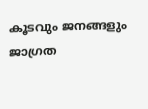കൂടവും ജനങ്ങളും ജാഗ്രത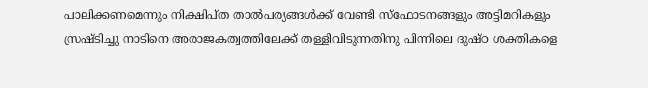പാലിക്കണമെന്നും നിക്ഷിപ്ത താല്‍പര്യങ്ങള്‍ക്ക്‌ വേണ്ടി സ്ഫോടനങ്ങളും അട്ടിമറികളും സ്രഷ്ടിച്ചു നാടിനെ അരാജകത്വത്തിലേക്ക്‌ തള്ളിവിടുന്നതിനു പിന്നിലെ ദുഷ്ഠ ശക്തികളെ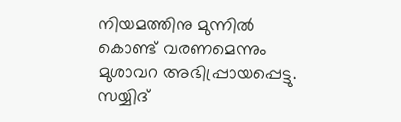നിയമത്തിനു മുന്നില്‍ കൊണ്ട്‌ വരണമെന്നും മുശാവറ അഭിപ്പ്രായപ്പെട്ടു. സയ്യിദ്‌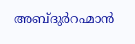അബ്ദുര്‍റഹ്മാന്‍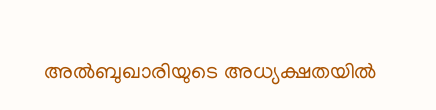അല്‍ബുഖാരിയുടെ അധ്യക്ഷതയില്‍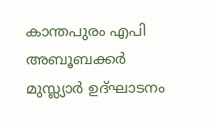കാന്തപുരം എപി അബൂബക്കര്‍ മുസ്ല്യാര്‍ ഉദ്ഘാടനം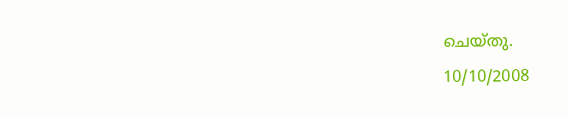ചെയ്തു.
10/10/2008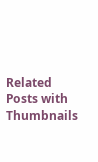Related Posts with Thumbnails